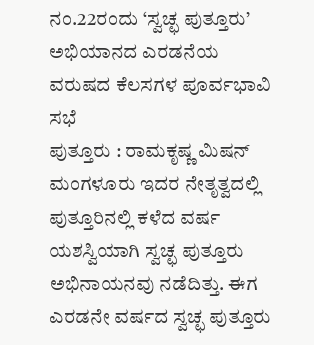ನಂ.22ರಂದು ‘ಸ್ವಚ್ಛ ಪುತ್ತೂರು’ ಅಭಿಯಾನದ ಎರಡನೆಯ ವರುಷದ ಕೆಲಸಗಳ ಪೂರ್ವಭಾವಿ ಸಭೆ
ಪುತ್ತೂರು : ರಾಮಕೃಷ್ಣ ಮಿಷನ್ ಮಂಗಳೂರು ಇದರ ನೇತೃತ್ವದಲ್ಲಿ ಪುತ್ತೂರಿನಲ್ಲಿ ಕಳೆದ ವರ್ಷ ಯಶಸ್ವಿಯಾಗಿ ಸ್ವಚ್ಛ ಪುತ್ತೂರು ಅಭಿನಾಯನವು ನಡೆದಿತ್ತು. ಈಗ ಎರಡನೇ ವರ್ಷದ ಸ್ವಚ್ಛ ಪುತ್ತೂರು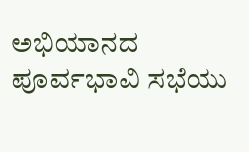ಅಭಿಯಾನದ ಪೂರ್ವಭಾವಿ ಸಭೆಯು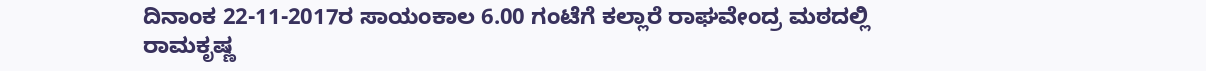ದಿನಾಂಕ 22-11-2017ರ ಸಾಯಂಕಾಲ 6.00 ಗಂಟೆಗೆ ಕಲ್ಲಾರೆ ರಾಘವೇಂದ್ರ ಮಠದಲ್ಲಿ ರಾಮಕೃಷ್ಣ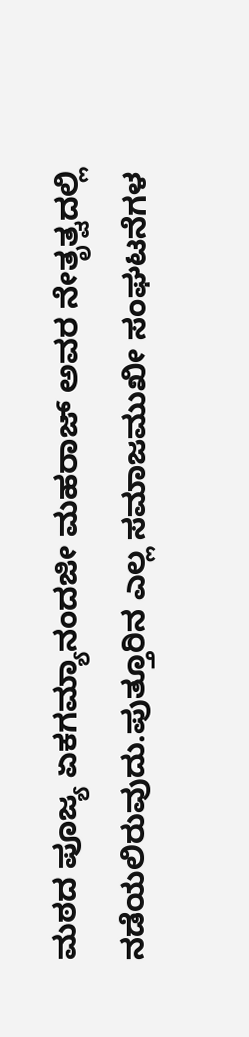ಮಠದ ಪೂಜ್ಯ ಏಕಗಮ್ಯಾನಂದಜೀ ಮಹರಾಜ್ ಅವರ ನೇತೃತ್ವದಲ್ಲಿ ನಡೆಯಲಿರುವುದು.ಪುತ್ತೂರಿನ ಎಲ್ಲ ಸಮಾಜಮುಖೀ ಸಂಘಟನೆಗಳ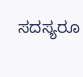ಸದಸ್ಯರೂ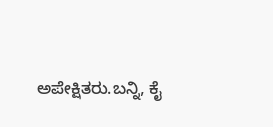ಅಪೇಕ್ಷಿತರು.ಬನ್ನಿ, ಕೈ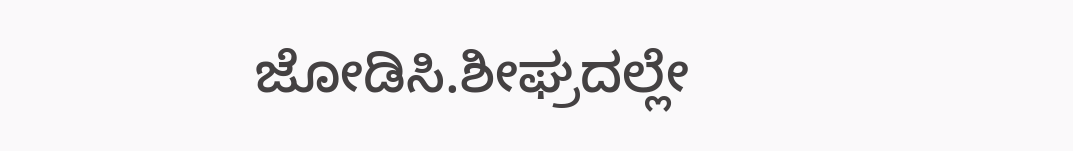ಜೋಡಿಸಿ.ಶೀಘ್ರದಲ್ಲೇ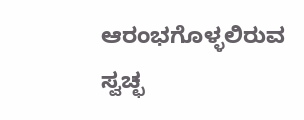ಆರಂಭಗೊಳ್ಳಲಿರುವ ಸ್ವಚ್ಛ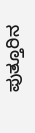ಪುತ್ತೂರಿನ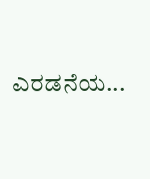ಎರಡನೆಯ...